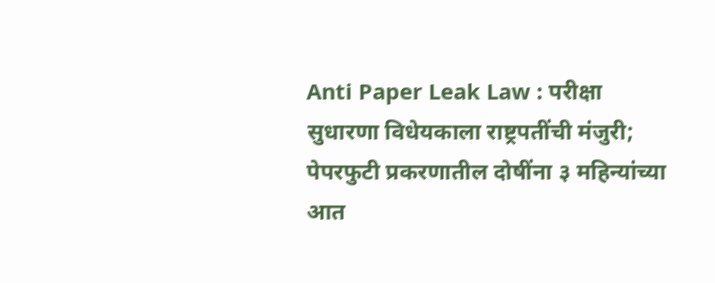Anti Paper Leak Law : परीक्षा सुधारणा विधेयकाला राष्ट्रपतींची मंजुरी; पेपरफुटी प्रकरणातील दोषींना ३ महिन्यांच्या आत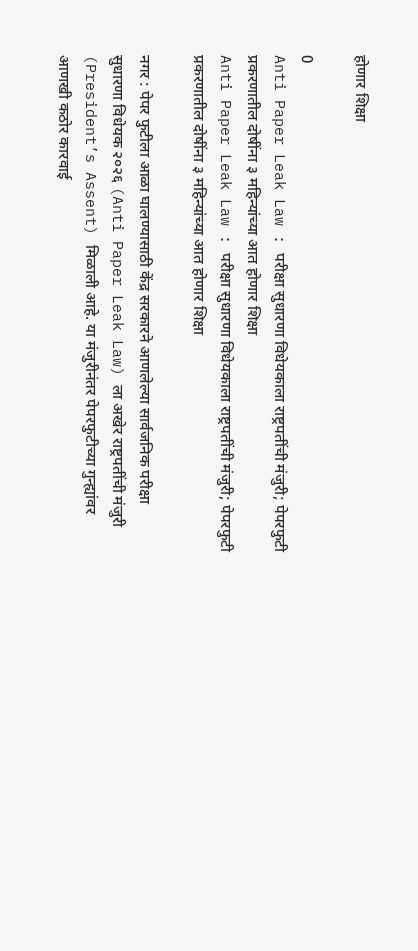होणार शिक्षा

0
Anti Paper Leak Law : परीक्षा सुधारणा विधेयकाला राष्ट्रपतींची मंजुरी; पेपरफुटी प्रकरणातील दोषींना ३ महिन्यांच्या आत होणार शिक्षा
Anti Paper Leak Law : परीक्षा सुधारणा विधेयकाला राष्ट्रपतींची मंजुरी; पेपरफुटी प्रकरणातील दोषींना ३ महिन्यांच्या आत होणार शिक्षा

नगर : पेपर फुटीला आळा घालण्यासाठी केंद्र सरकारने आणलेल्या सार्वजनिक परीक्षा सुधारणा विधेयक २०२६ (Anti Paper Leak Law) ला अखेर राष्ट्रपतींची मंजुरी (President’s Assent) मिळाली आहे. या मंजुरीनंतर पेपरफुटीच्या गुन्ह्यांवर आणखी कठोर कारवाई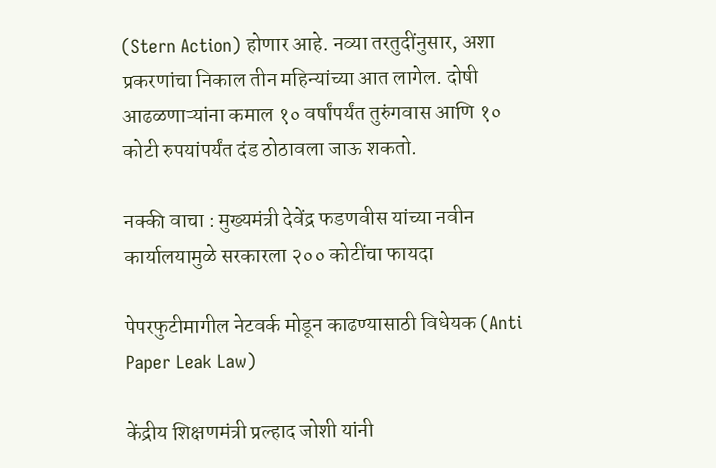(Stern Action) होणार आहे. नव्या तरतुदींनुसार, अशा प्रकरणांचा निकाल तीन महिन्यांच्या आत लागेल. दोषी आढळणाऱ्यांना कमाल १० वर्षांपर्यंत तुरुंगवास आणि १० कोटी रुपयांपर्यंत दंड ठोठावला जाऊ शकतो.

नक्की वाचा : मुख्यमंत्री देवेंद्र फडणवीस यांच्या नवीन कार्यालयामुळे सरकारला २०० कोटींचा फायदा

पेपरफुटीमागील नेटवर्क मोडून काढण्यासाठी विधेयक (Anti Paper Leak Law)

केंद्रीय शिक्षणमंत्री प्रल्हाद जोशी यांनी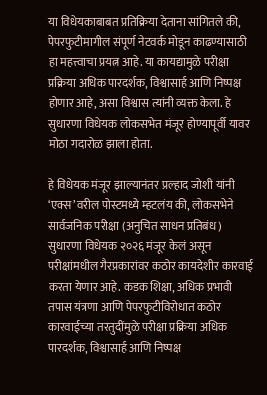या विधेयकाबाबत प्रतिक्रिया देताना सांगितले की, पेपरफुटीमागील संपूर्ण नेटवर्क मोडून काढण्यासाठी हा महत्त्वाचा प्रयत्न आहे. या कायद्यामुळे परीक्षा प्रक्रिया अधिक पारदर्शक, विश्वासार्ह आणि निष्पक्ष होणार आहे, असा विश्वास त्यांनी व्यक्त केला. हे सुधारणा विधेयक लोकसभेत मंजूर होण्यापूर्वी यावर मोठा गदारोळ झाला होता.

हे विधेयक मंजूर झाल्यानंतर प्रल्हाद जोशी यांनी ‘एक्स’वरील पोस्टमध्ये म्हटलंय की, लोकसभेने सार्वजनिक परीक्षा (अनुचित साधन प्रतिबंध) सुधारणा विधेयक २०२६ मंजूर केलं असून परीक्षांमधील गैरप्रकारांवर कठोर कायदेशीर कारवाई करता येणार आहे. कडक शिक्षा, अधिक प्रभावी तपास यंत्रणा आणि पेपरफुटीविरोधात कठोर कारवाईच्या तरतुदींमुळे परीक्षा प्रक्रिया अधिक पारदर्शक, विश्वासार्ह आणि निष्पक्ष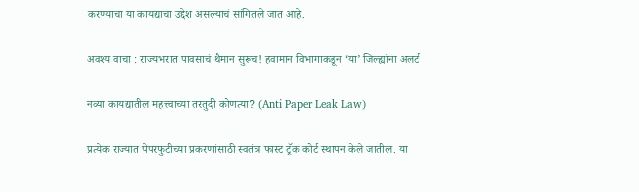करण्याचा या कायद्याचा उद्देश असल्याचं सांगितले जात आहे.

अवश्य वाचा : राज्यभरात पावसाचं थैमान सुरूच! हवामान विभागाकडून ‘या’ जिल्ह्यांना अलर्ट

नव्या कायद्यातील महत्त्वाच्या तरतुदी कोणत्या? (Anti Paper Leak Law)

प्रत्येक राज्यात पेपरफुटीच्या प्रकरणांसाठी स्वतंत्र फास्ट ट्रॅक कोर्ट स्थापन केले जातील. या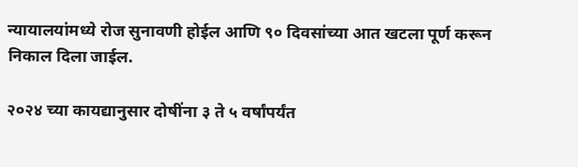न्यायालयांमध्ये रोज सुनावणी होईल आणि ९० दिवसांच्या आत खटला पूर्ण करून निकाल दिला जाईल.

२०२४ च्या कायद्यानुसार दोषींना ३ ते ५ वर्षांपर्यंत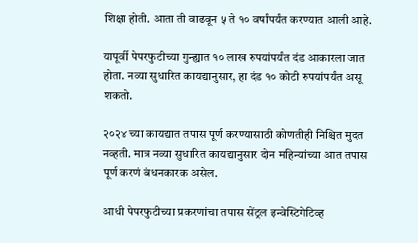शिक्षा होती. आता ती वाढवून ५ ते १० वर्षांपर्यंत करण्यात आली आहे.

यापूर्वी पेपरफुटीच्या गुन्ह्यात १० लाख रुपयांपर्यंत दंड आकारला जात होता. नव्या सुधारित कायद्यानुसार, हा दंड १० कोटी रुपयांपर्यंत असू शकतो.

२०२४ च्या कायद्यात तपास पूर्ण करण्यासाठी कोणतीही निश्चित मुदत नव्हती. मात्र नव्या सुधारित कायद्यानुसार दोन महिन्यांच्या आत तपास पूर्ण करणं बंधनकारक असेल.

आधी पेपरफुटीच्या प्रकरणांचा तपास सेंट्रल इन्वेस्टिगेटिव्ह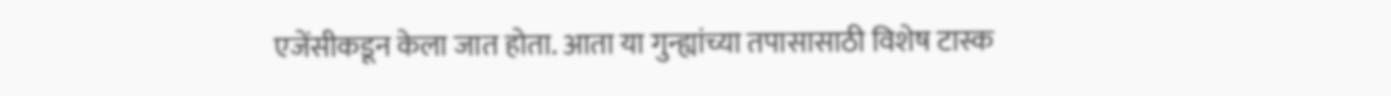एजेंसीकडून केला जात होता. आता या गुन्ह्यांच्या तपासासाठी विशेष टास्क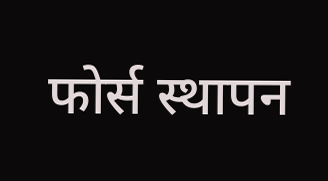फोर्स स्थापन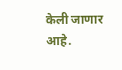केली जाणार आहे.